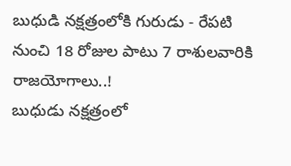బుధుడి నక్షత్రంలోకి గురుడు - రేపటి నుంచి 18 రోజుల పాటు 7 రాశులవారికి రాజయోగాలు..!
బుధుడు నక్షత్రంలో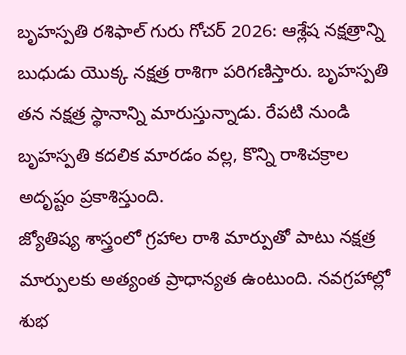బృహస్పతి రశిఫాల్ గురు గోచర్ 2026: ఆశ్లేష నక్షత్రాన్ని బుధుడు యొక్క నక్షత్ర రాశిగా పరిగణిస్తారు. బృహస్పతి తన నక్షత్ర స్థానాన్ని మారుస్తున్నాడు. రేపటి నుండి బృహస్పతి కదలిక మారడం వల్ల, కొన్ని రాశిచక్రాల అదృష్టం ప్రకాశిస్తుంది.
జ్యోతిష్య శాస్త్రంలో గ్రహాల రాశి మార్పుతో పాటు నక్షత్ర మార్పులకు అత్యంత ప్రాధాన్యత ఉంటుంది. నవగ్రహాల్లో శుభ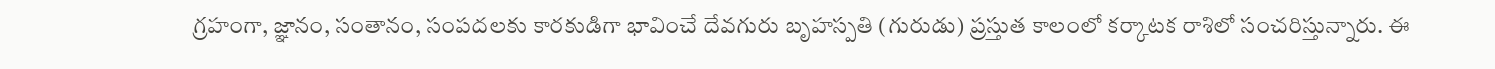గ్రహంగా, జ్ఞానం, సంతానం, సంపదలకు కారకుడిగా భావించే దేవగురు బృహస్పతి (గురుడు) ప్రస్తుత కాలంలో కర్కాటక రాశిలో సంచరిస్తున్నారు. ఈ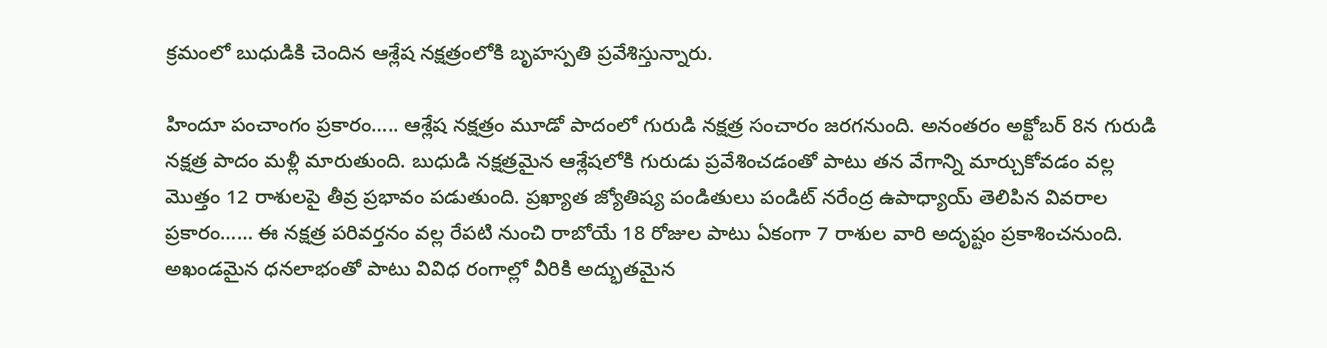క్రమంలో బుధుడికి చెందిన ఆశ్లేష నక్షత్రంలోకి బృహస్పతి ప్రవేశిస్తున్నారు.

హిందూ పంచాంగం ప్రకారం….. ఆశ్లేష నక్షత్రం మూడో పాదంలో గురుడి నక్షత్ర సంచారం జరగనుంది. అనంతరం అక్టోబర్ 8న గురుడి నక్షత్ర పాదం మళ్లీ మారుతుంది. బుధుడి నక్షత్రమైన ఆశ్లేషలోకి గురుడు ప్రవేశించడంతో పాటు తన వేగాన్ని మార్చుకోవడం వల్ల మొత్తం 12 రాశులపై తీవ్ర ప్రభావం పడుతుంది. ప్రఖ్యాత జ్యోతిష్య పండితులు పండిట్ నరేంద్ర ఉపాధ్యాయ్ తెలిపిన వివరాల ప్రకారం…… ఈ నక్షత్ర పరివర్తనం వల్ల రేపటి నుంచి రాబోయే 18 రోజుల పాటు ఏకంగా 7 రాశుల వారి అదృష్టం ప్రకాశించనుంది. అఖండమైన ధనలాభంతో పాటు వివిధ రంగాల్లో వీరికి అద్భుతమైన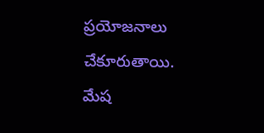ప్రయోజనాలు చేకూరుతాయి.
మేష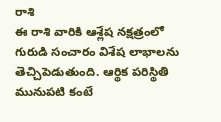రాశి
ఈ రాశి వారికి ఆశ్లేష నక్షత్రంలో గురుడి సంచారం విశేష లాభాలను తెచ్చిపెడుతుంది. ఆర్థిక పరిస్థితి మునుపటి కంటే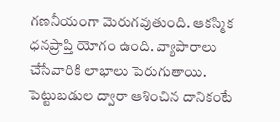గణనీయంగా మెరుగవుతుంది. ఆకస్మిక ధనప్రాప్తి యోగం ఉంది. వ్యాపారాలు చేసేవారికి లాభాలు పెరుగుతాయి. పెట్టుబడుల ద్వారా ఆశించిన దానికంటే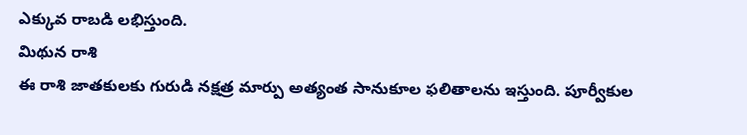ఎక్కువ రాబడి లభిస్తుంది.
మిథున రాశి
ఈ రాశి జాతకులకు గురుడి నక్షత్ర మార్పు అత్యంత సానుకూల ఫలితాలను ఇస్తుంది. పూర్వీకుల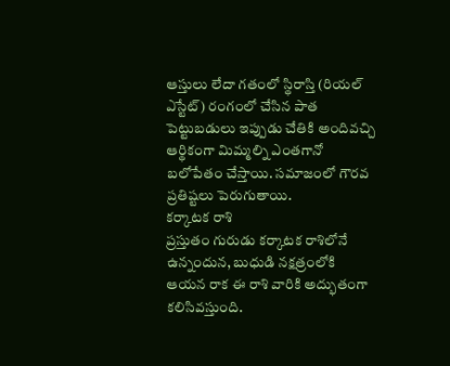ఆస్తులు లేదా గతంలో స్థిరాస్తి (రియల్ ఎస్టేట్) రంగంలో చేసిన పాత పెట్టుబడులు ఇప్పుడు చేతికి అందివచ్చి ఆర్థికంగా మిమ్మల్ని ఎంతగానో బలోపేతం చేస్తాయి. సమాజంలో గౌరవ ప్రతిష్టలు పెరుగుతాయి.
కర్కాటక రాశి
ప్రస్తుతం గురుడు కర్కాటక రాశిలోనే ఉన్నందున, బుధుడి నక్షత్రంలోకి ఆయన రాక ఈ రాశి వారికి అద్భుతంగా కలిసివస్తుంది.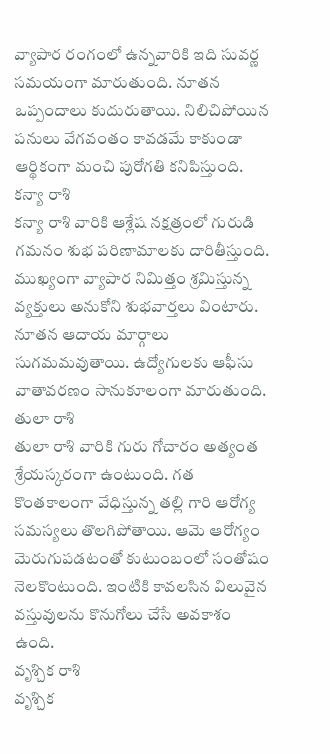వ్యాపార రంగంలో ఉన్నవారికి ఇది సువర్ణ సమయంగా మారుతుంది. నూతన ఒప్పందాలు కుదురుతాయి. నిలిచిపోయిన పనులు వేగవంతం కావడమే కాకుండా ఆర్థికంగా మంచి పురోగతి కనిపిస్తుంది.
కన్యా రాశి
కన్యా రాశి వారికి ఆశ్లేష నక్షత్రంలో గురుడి గమనం శుభ పరిణామాలకు దారితీస్తుంది. ముఖ్యంగా వ్యాపార నిమిత్తం శ్రమిస్తున్న వ్యక్తులు అనుకోని శుభవార్తలు వింటారు. నూతన ఆదాయ మార్గాలు సుగమమవుతాయి. ఉద్యోగులకు ఆఫీసు వాతావరణం సానుకూలంగా మారుతుంది.
తులా రాశి
తులా రాశి వారికి గురు గోచారం అత్యంత శ్రేయస్కరంగా ఉంటుంది. గత కొంతకాలంగా వేధిస్తున్న తల్లి గారి ఆరోగ్య సమస్యలు తొలగిపోతాయి. ఆమె ఆరోగ్యం మెరుగుపడటంతో కుటుంబంలో సంతోషం నెలకొంటుంది. ఇంటికి కావలసిన విలువైన వస్తువులను కొనుగోలు చేసే అవకాశం ఉంది.
వృశ్చిక రాశి
వృశ్చిక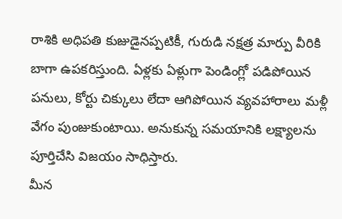రాశికి అధిపతి కుజుడైనప్పటికీ, గురుడి నక్షత్ర మార్పు వీరికి బాగా ఉపకరిస్తుంది. ఏళ్లకు ఏళ్లుగా పెండింగ్లో పడిపోయిన పనులు, కోర్టు చిక్కులు లేదా ఆగిపోయిన వ్యవహారాలు మళ్లీ వేగం పుంజుకుంటాయి. అనుకున్న సమయానికి లక్ష్యాలను పూర్తిచేసి విజయం సాధిస్తారు.
మీన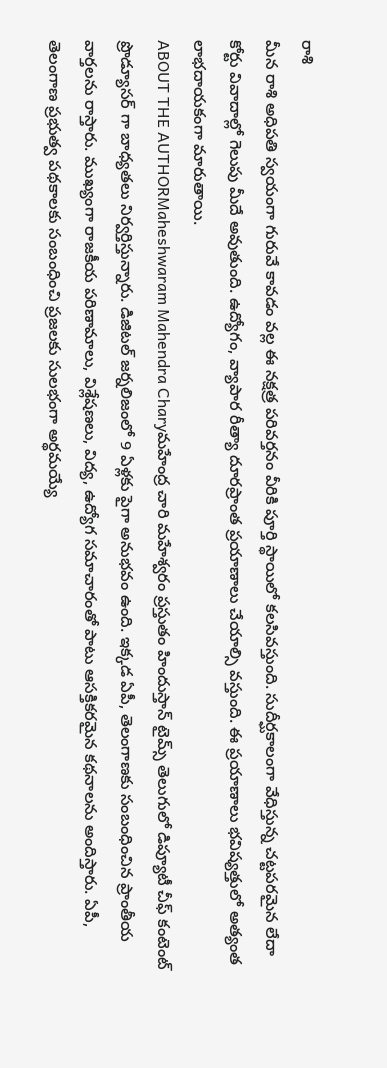రాశి
మీన రాశి అధిపతి స్వయంగా గురువే కావడం వల్ల ఈ నక్షత్ర పరివర్తనం వీరికి పూర్తి స్థాయిలో కలసివస్తుంది. సుదీర్ఘకాలంగా వేధిస్తున్న చట్టపరమైన లేదా కోర్టు వివాదాల్లో గెలుపు మీదే అవుతుంది. ఉద్యోగం, వ్యాపార రీత్యా దూరప్రాంత ప్రయాణాలు చేయాల్సి వస్తుంది. ఈ ప్రయాణాలు భవిష్యత్తులో అత్యంత లాభదాయకంగా మారుతాయి.
ABOUT THE AUTHORMaheshwaram Mahendra Charyమహేంద్ర చారి మహేశ్వరం ప్రస్తుతం హిందుస్తాన్ టైమ్స్ తెలుగులో డిప్యూటీ చీఫ్ కంటెంట్ ప్రొడ్యూసర్ గా బాధ్యతలు నిర్వర్తిస్తున్నారు. డిజిటల్ జర్నలిజంలో 9 ఏళ్లకు పైగా అనుభవం ఉంది. ఇక్కడ ఏపీ, తెలంగాణకు సంబంధించిన ప్రాంతీయ వార్తలను రాస్తారు. ముఖ్యంగా రాజకీయ పరిణామాలు, విశ్లేషణలు, విద్య, ఉద్యోగ సమాచారంతో పాటు ఆసక్తికరమైన కథనాలను అందిస్తారు. ఏపీ, తెలంగాణ ప్రభుత్వ పథకాలకు సంబంధించి ప్రజలకు సులభంగా అర్థమయ్యే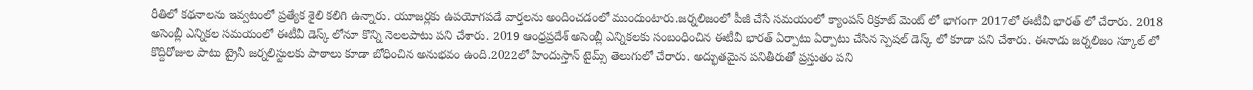రీతిలో కథనాలను ఇవ్వటంలో ప్రత్యేక శైలి కలిగి ఉన్నారు. యూజర్లకు ఉపయోగపడే వార్తలను అందించడంలో ముందుంటారు.జర్నలిజంలో పీజీ చేసే సమయంలో క్యాంపస్ రిక్రూట్ మెంట్ లో భాగంగా 2017లో ఈటీవీ భారత్ లో చేరారు. 2018 అసెంబ్లీ ఎన్నికల సమయంలో ఈటీవీ డెస్క్ లోనూ కొన్ని నెలలపాటు పని చేశారు. 2019 ఆంధ్రప్రదేశ్ అసెంబ్లీ ఎన్నికలకు సంబంధించిన ఈటీవీ భారత్ ఏర్పాటు ఏర్పాటు చేసిన స్పెషల్ డెస్క్ లో కూడా పని చేశారు. ఈనాడు జర్నలిజం స్కూల్ లో కొద్దిరోజుల పాటు ట్రైనీ జర్నలిస్టులకు పాఠాలు కూడా బోధించిన అనుభవం ఉంది.2022లో హిందుస్తాన్ టైమ్స్ తెలుగులో చేరారు. అద్భుతమైన పనితీరుతో ప్రస్తుతం పని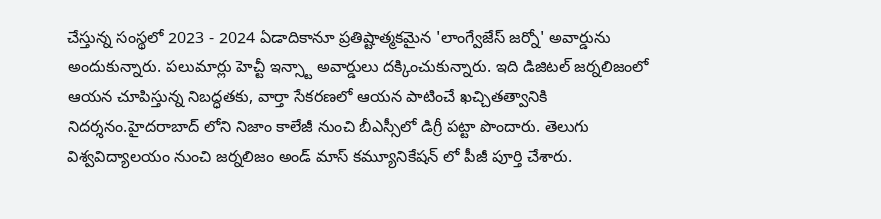చేస్తున్న సంస్థలో 2023 - 2024 ఏడాదికానూ ప్రతిష్టాత్మకమైన 'లాంగ్వేజేస్ జర్నో' అవార్డును అందుకున్నారు. పలుమార్లు హెచ్టీ ఇన్స్టా అవార్డులు దక్కించుకున్నారు. ఇది డిజిటల్ జర్నలిజంలో ఆయన చూపిస్తున్న నిబద్ధతకు, వార్తా సేకరణలో ఆయన పాటించే ఖచ్చితత్వానికి నిదర్శనం.హైదరాబాద్ లోని నిజాం కాలేజీ నుంచి బీఎస్సీలో డిగ్రీ పట్టా పొందారు. తెలుగు విశ్వవిద్యాలయం నుంచి జర్నలిజం అండ్ మాస్ కమ్యూనికేషన్ లో పీజీ పూర్తి చేశారు.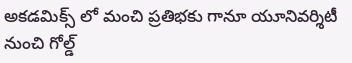అకడమిక్స్ లో మంచి ప్రతిభకు గానూ యూనివర్శిటీ నుంచి గోల్డ్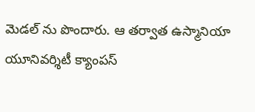మెడల్ ను పొందారు. ఆ తర్వాత ఉస్మానియా యూనివర్శిటీ క్యాంపస్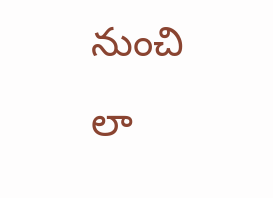నుంచి లా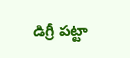డిగ్రీ పట్టా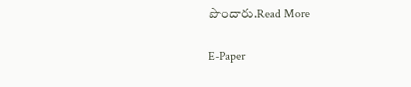పొందారు.Read More

E-Paper